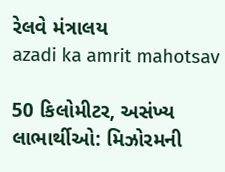રેલવે મંત્રાલય
azadi ka amrit mahotsav

50 કિલોમીટર, અસંખ્ય લાભાર્થીઓ: મિઝોરમની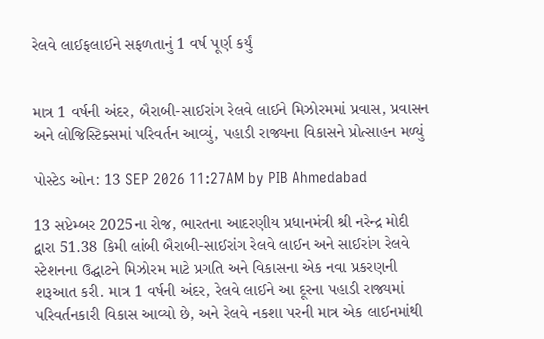રેલવે લાઈફલાઈને સફળતાનું 1 વર્ષ પૂર્ણ કર્યું


માત્ર 1 વર્ષની અંદર, બૈરાબી-સાઈરાંગ રેલવે લાઈને મિઝોરમમાં પ્રવાસ, પ્રવાસન અને લોજિસ્ટિક્સમાં પરિવર્તન આવ્યું, પહાડી રાજ્યના વિકાસને પ્રોત્સાહન મળ્યું

પોસ્ટેડ ઓન: 13 SEP 2026 11:27AM by PIB Ahmedabad

13 સપ્ટેમ્બર 2025ના રોજ, ભારતના આદરણીય પ્રધાનમંત્રી શ્રી નરેન્દ્ર મોદી દ્વારા 51.38 કિમી લાંબી બૈરાબી-સાઈરાંગ રેલવે લાઈન અને સાઈરાંગ રેલવે સ્ટેશનના ઉદ્ઘાટને મિઝોરમ માટે પ્રગતિ અને વિકાસના એક નવા પ્રકરણની શરૂઆત કરી. માત્ર 1 વર્ષની અંદર, રેલવે લાઈને આ દૂરના પહાડી રાજ્યમાં પરિવર્તનકારી વિકાસ આવ્યો છે, અને રેલવે નકશા પરની માત્ર એક લાઈનમાંથી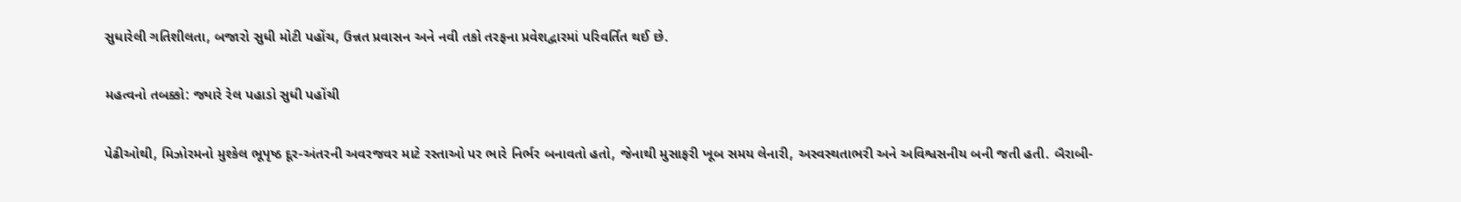સુધારેલી ગતિશીલતા, બજારો સુધી મોટી પહોંચ, ઉન્નત પ્રવાસન અને નવી તકો તરફના પ્રવેશદ્વારમાં પરિવર્તિત થઈ છે.

મહત્વનો તબક્કો: જ્યારે રેલ પહાડો સુધી પહોંચી

પેઢીઓથી, મિઝોરમનો મુશ્કેલ ભૂપૃષ્ઠ દૂર-અંતરની અવરજવર માટે રસ્તાઓ પર ભારે નિર્ભર બનાવતો હતો, જેનાથી મુસાફરી ખૂબ સમય લેનારી, અસ્વસ્થતાભરી અને અવિશ્વસનીય બની જતી હતી. બૈરાબી-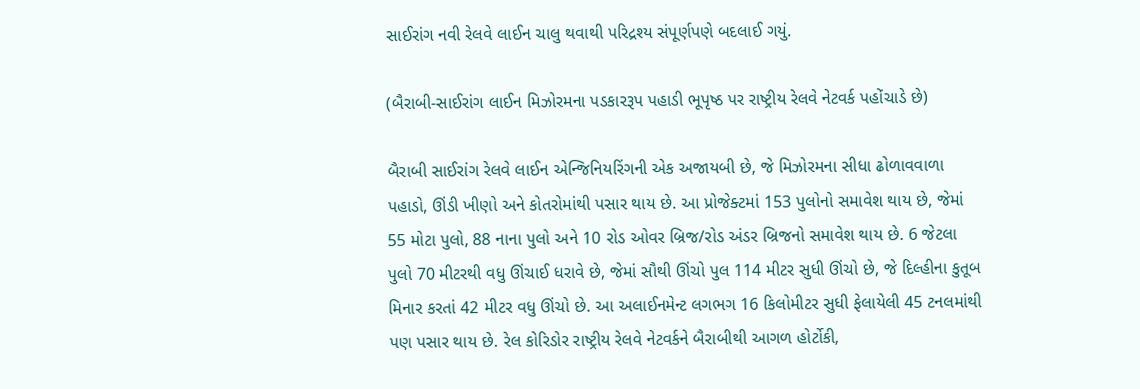સાઈરાંગ નવી રેલવે લાઈન ચાલુ થવાથી પરિદ્રશ્ય સંપૂર્ણપણે બદલાઈ ગયું.

(બૈરાબી-સાઈરાંગ લાઈન મિઝોરમના પડકારરૂપ પહાડી ભૂપૃષ્ઠ પર રાષ્ટ્રીય રેલવે નેટવર્ક પહોંચાડે છે)

બૈરાબી સાઈરાંગ રેલવે લાઈન એન્જિનિયરિંગની એક અજાયબી છે, જે મિઝોરમના સીધા ઢોળાવવાળા પહાડો, ઊંડી ખીણો અને કોતરોમાંથી પસાર થાય છે. આ પ્રોજેક્ટમાં 153 પુલોનો સમાવેશ થાય છે, જેમાં 55 મોટા પુલો, 88 નાના પુલો અને 10 રોડ ઓવર બ્રિજ/રોડ અંડર બ્રિજનો સમાવેશ થાય છે. 6 જેટલા પુલો 70 મીટરથી વધુ ઊંચાઈ ધરાવે છે, જેમાં સૌથી ઊંચો પુલ 114 મીટર સુધી ઊંચો છે, જે દિલ્હીના કુતૂબ મિનાર કરતાં 42 મીટર વધુ ઊંચો છે. આ અલાઈનમેન્ટ લગભગ 16 કિલોમીટર સુધી ફેલાયેલી 45 ટનલમાંથી પણ પસાર થાય છે. રેલ કોરિડોર રાષ્ટ્રીય રેલવે નેટવર્કને બૈરાબીથી આગળ હોર્ટોકી,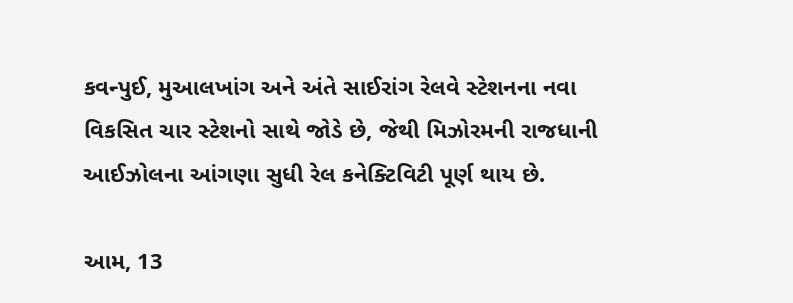કવન્પુઈ, મુઆલખાંગ અને અંતે સાઈરાંગ રેલવે સ્ટેશનના નવા વિકસિત ચાર સ્ટેશનો સાથે જોડે છે, જેથી મિઝોરમની રાજધાની આઈઝોલના આંગણા સુધી રેલ કનેક્ટિવિટી પૂર્ણ થાય છે.

આમ, 13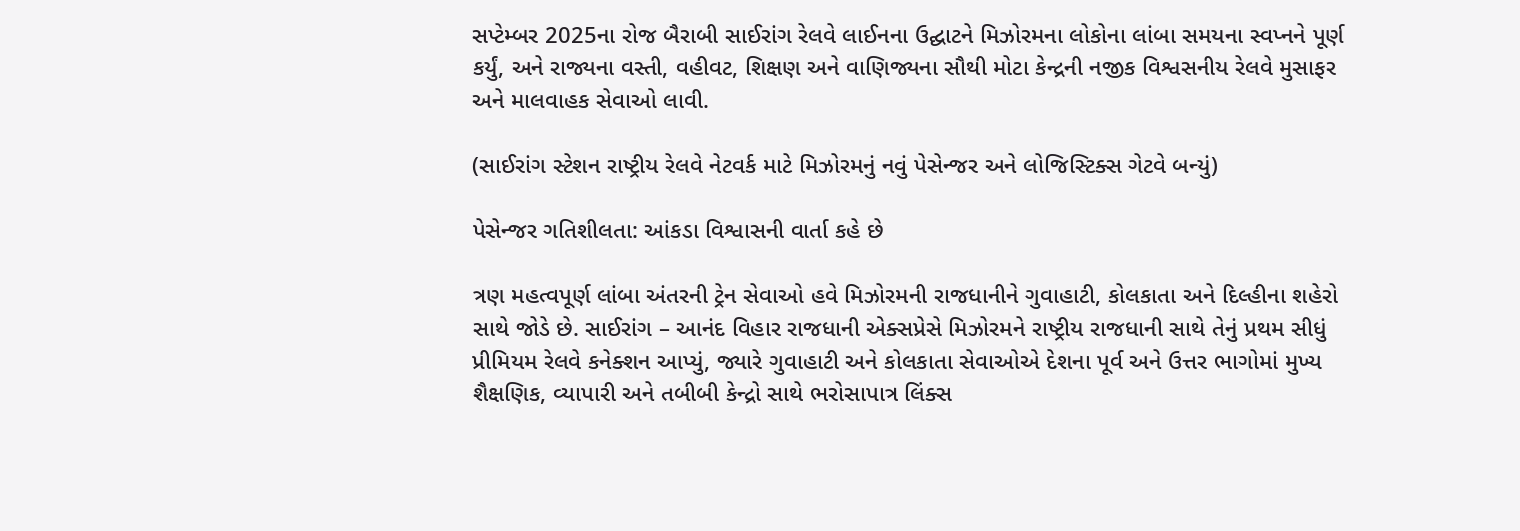સપ્ટેમ્બર 2025ના રોજ બૈરાબી સાઈરાંગ રેલવે લાઈનના ઉદ્ઘાટને મિઝોરમના લોકોના લાંબા સમયના સ્વપ્નને પૂર્ણ કર્યું, અને રાજ્યના વસ્તી, વહીવટ, શિક્ષણ અને વાણિજ્યના સૌથી મોટા કેન્દ્રની નજીક વિશ્વસનીય રેલવે મુસાફર અને માલવાહક સેવાઓ લાવી.

(સાઈરાંગ સ્ટેશન રાષ્ટ્રીય રેલવે નેટવર્ક માટે મિઝોરમનું નવું પેસેન્જર અને લોજિસ્ટિક્સ ગેટવે બન્યું)

પેસેન્જર ગતિશીલતા: આંકડા વિશ્વાસની વાર્તા કહે છે

ત્રણ મહત્વપૂર્ણ લાંબા અંતરની ટ્રેન સેવાઓ હવે મિઝોરમની રાજધાનીને ગુવાહાટી, કોલકાતા અને દિલ્હીના શહેરો સાથે જોડે છે. સાઈરાંગ – આનંદ વિહાર રાજધાની એક્સપ્રેસે મિઝોરમને રાષ્ટ્રીય રાજધાની સાથે તેનું પ્રથમ સીધું પ્રીમિયમ રેલવે કનેક્શન આપ્યું, જ્યારે ગુવાહાટી અને કોલકાતા સેવાઓએ દેશના પૂર્વ અને ઉત્તર ભાગોમાં મુખ્ય શૈક્ષણિક, વ્યાપારી અને તબીબી કેન્દ્રો સાથે ભરોસાપાત્ર લિંક્સ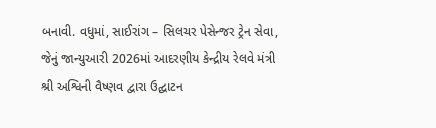બનાવી. વધુમાં, સાઈરાંગ – સિલચર પેસેન્જર ટ્રેન સેવા, જેનું જાન્યુઆરી 2026માં આદરણીય કેન્દ્રીય રેલવે મંત્રી શ્રી અશ્વિની વૈષ્ણવ દ્વારા ઉદ્ઘાટન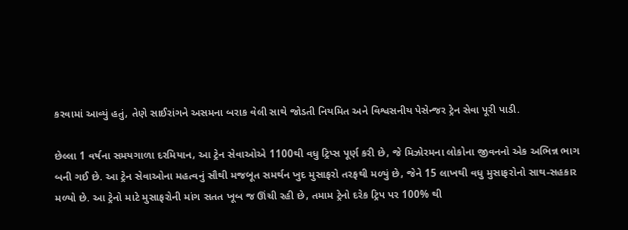કરવામાં આવ્યું હતું, તેણે સાઈરાંગને અસમના બરાક વેલી સાથે જોડતી નિયમિત અને વિશ્વસનીય પેસેન્જર ટ્રેન સેવા પૂરી પાડી.

છેલ્લા 1 વર્ષના સમયગાળા દરમિયાન, આ ટ્રેન સેવાઓએ 1100થી વધુ ટ્રિપ્સ પૂર્ણ કરી છે, જે મિઝોરમના લોકોના જીવનનો એક અભિન્ન ભાગ બની ગઈ છે. આ ટ્રેન સેવાઓના મહત્વનું સૌથી મજબૂત સમર્થન ખુદ મુસાફરો તરફથી મળ્યું છે, જેને 15 લાખથી વધુ મુસાફરોનો સાથ-સહકાર મળ્યો છે. આ ટ્રેનો માટે મુસાફરોની માંગ સતત ખૂબ જ ઊંચી રહી છે, તમામ ટ્રેનો દરેક ટ્રિપ પર 100% થી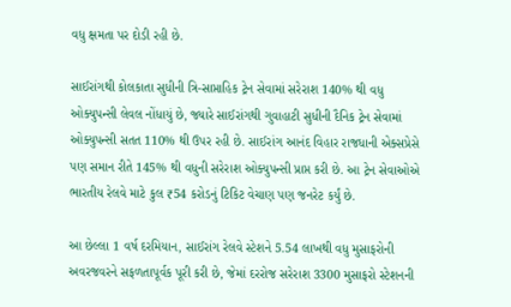વધુ ક્ષમતા પર દોડી રહી છે.

સાઈરાંગથી કોલકાતા સુધીની ત્રિ-સાપ્તાહિક ટ્રેન સેવામાં સરેરાશ 140% થી વધુ ઓક્યુપન્સી લેવલ નોંધાયું છે, જ્યારે સાઈરાંગથી ગુવાહાટી સુધીની દૈનિક ટ્રેન સેવામાં ઓક્યુપન્સી સતત 110% થી ઉપર રહી છે. સાઈરાંગ આનંદ વિહાર રાજધાની એક્સપ્રેસે પણ સમાન રીતે 145% થી વધુની સરેરાશ ઓક્યુપન્સી પ્રાપ્ત કરી છે. આ ટ્રેન સેવાઓએ ભારતીય રેલવે માટે કુલ ₹54 કરોડનું ટિકિટ વેચાણ પણ જનરેટ કર્યું છે.

આ છેલ્લા 1 વર્ષ દરમિયાન, સાઈરાંગ રેલવે સ્ટેશને 5.54 લાખથી વધુ મુસાફરોની અવરજવરને સફળતાપૂર્વક પૂરી કરી છે, જેમાં દરરોજ સરેરાશ 3300 મુસાફરો સ્ટેશનની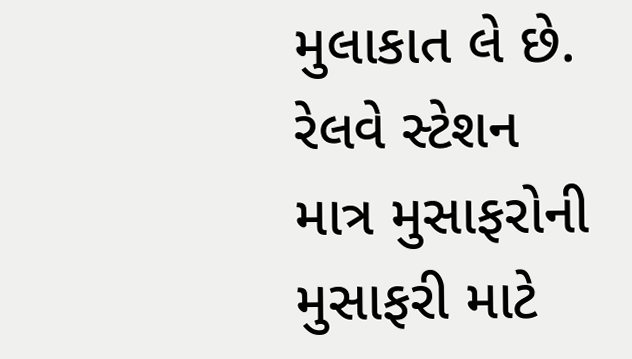મુલાકાત લે છે. રેલવે સ્ટેશન માત્ર મુસાફરોની મુસાફરી માટે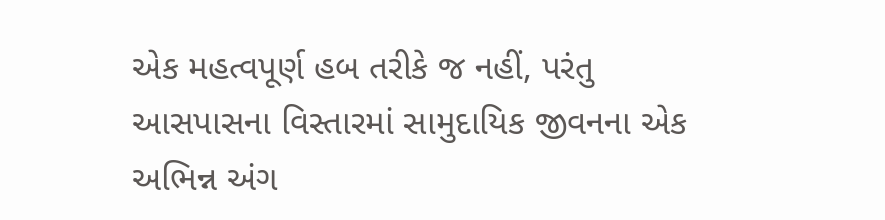એક મહત્વપૂર્ણ હબ તરીકે જ નહીં, પરંતુ આસપાસના વિસ્તારમાં સામુદાયિક જીવનના એક અભિન્ન અંગ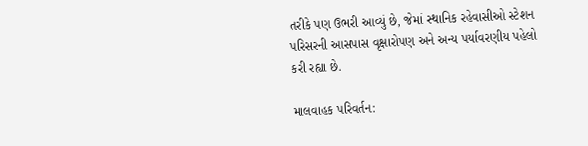તરીકે પણ ઉભરી આવ્યું છે, જેમાં સ્થાનિક રહેવાસીઓ સ્ટેશન પરિસરની આસપાસ વૃક્ષારોપણ અને અન્ય પર્યાવરણીય પહેલો કરી રહ્યા છે.

માલવાહક પરિવર્તન: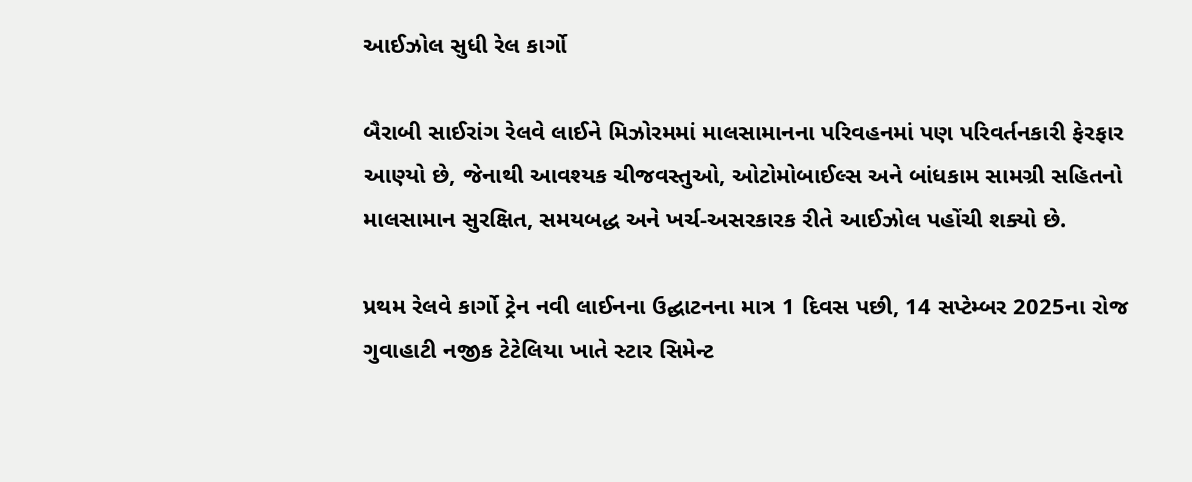આઈઝોલ સુધી રેલ કાર્ગો

બૈરાબી સાઈરાંગ રેલવે લાઈને મિઝોરમમાં માલસામાનના પરિવહનમાં પણ પરિવર્તનકારી ફેરફાર આણ્યો છે, જેનાથી આવશ્યક ચીજવસ્તુઓ, ઓટોમોબાઈલ્સ અને બાંધકામ સામગ્રી સહિતનો માલસામાન સુરક્ષિત, સમયબદ્ધ અને ખર્ચ-અસરકારક રીતે આઈઝોલ પહોંચી શક્યો છે.

પ્રથમ રેલવે કાર્ગો ટ્રેન નવી લાઈનના ઉદ્ઘાટનના માત્ર 1 દિવસ પછી, 14 સપ્ટેમ્બર 2025ના રોજ ગુવાહાટી નજીક ટેટેલિયા ખાતે સ્ટાર સિમેન્ટ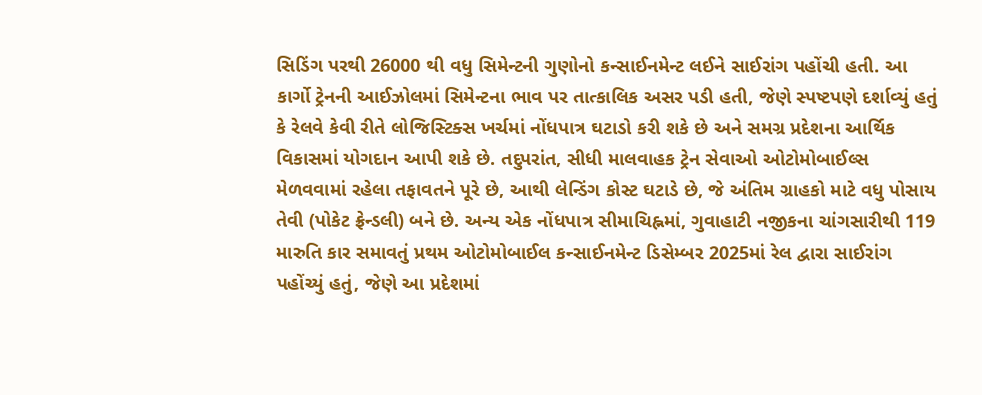સિડિંગ પરથી 26000 થી વધુ સિમેન્ટની ગુણોનો કન્સાઈનમેન્ટ લઈને સાઈરાંગ પહોંચી હતી. આ કાર્ગો ટ્રેનની આઈઝોલમાં સિમેન્ટના ભાવ પર તાત્કાલિક અસર પડી હતી, જેણે સ્પષ્ટપણે દર્શાવ્યું હતું કે રેલવે કેવી રીતે લોજિસ્ટિક્સ ખર્ચમાં નોંધપાત્ર ઘટાડો કરી શકે છે અને સમગ્ર પ્રદેશના આર્થિક વિકાસમાં યોગદાન આપી શકે છે. તદુપરાંત, સીધી માલવાહક ટ્રેન સેવાઓ ઓટોમોબાઈલ્સ મેળવવામાં રહેલા તફાવતને પૂરે છે, આથી લેન્ડિંગ કોસ્ટ ઘટાડે છે, જે અંતિમ ગ્રાહકો માટે વધુ પોસાય તેવી (પોકેટ ફ્રેન્ડલી) બને છે. અન્ય એક નોંધપાત્ર સીમાચિહ્નમાં, ગુવાહાટી નજીકના ચાંગસારીથી 119 મારુતિ કાર સમાવતું પ્રથમ ઓટોમોબાઈલ કન્સાઈનમેન્ટ ડિસેમ્બર 2025માં રેલ દ્વારા સાઈરાંગ પહોંચ્યું હતું, જેણે આ પ્રદેશમાં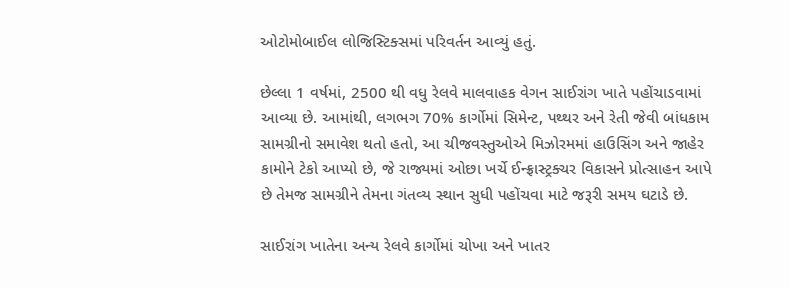ઓટોમોબાઈલ લોજિસ્ટિક્સમાં પરિવર્તન આવ્યું હતું.

છેલ્લા 1 વર્ષમાં, 2500 થી વધુ રેલવે માલવાહક વેગન સાઈરાંગ ખાતે પહોંચાડવામાં આવ્યા છે. આમાંથી, લગભગ 70% કાર્ગોમાં સિમેન્ટ, પથ્થર અને રેતી જેવી બાંધકામ સામગ્રીનો સમાવેશ થતો હતો, આ ચીજવસ્તુઓએ મિઝોરમમાં હાઉસિંગ અને જાહેર કામોને ટેકો આપ્યો છે, જે રાજ્યમાં ઓછા ખર્ચે ઈન્ફ્રાસ્ટ્રક્ચર વિકાસને પ્રોત્સાહન આપે છે તેમજ સામગ્રીને તેમના ગંતવ્ય સ્થાન સુધી પહોંચવા માટે જરૂરી સમય ઘટાડે છે.

સાઈરાંગ ખાતેના અન્ય રેલવે કાર્ગોમાં ચોખા અને ખાતર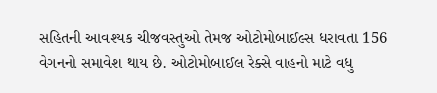સહિતની આવશ્યક ચીજવસ્તુઓ તેમજ ઓટોમોબાઈલ્સ ધરાવતા 156 વેગનનો સમાવેશ થાય છે. ઓટોમોબાઈલ રેક્સે વાહનો માટે વધુ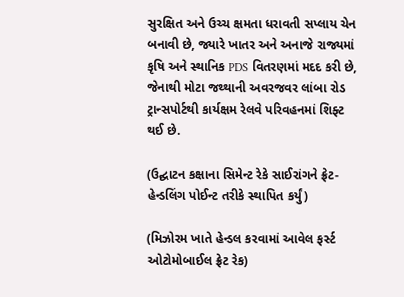સુરક્ષિત અને ઉચ્ચ ક્ષમતા ધરાવતી સપ્લાય ચેન બનાવી છે, જ્યારે ખાતર અને અનાજે રાજ્યમાં કૃષિ અને સ્થાનિક PDS વિતરણમાં મદદ કરી છે, જેનાથી મોટા જથ્થાની અવરજવર લાંબા રોડ ટ્રાન્સપોર્ટથી કાર્યક્ષમ રેલવે પરિવહનમાં શિફ્ટ થઈ છે.

(ઉદ્ઘાટન કક્ષાના સિમેન્ટ રેકે સાઈરાંગને ફ્રેટ-હેન્ડલિંગ પોઈન્ટ તરીકે સ્થાપિત કર્યું)

(મિઝોરમ ખાતે હેન્ડલ કરવામાં આવેલ ફર્સ્ટ ઓટોમોબાઈલ ફ્રેટ રેક)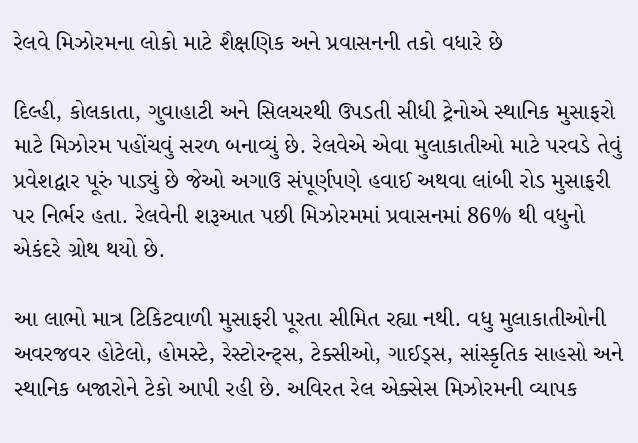રેલવે મિઝોરમના લોકો માટે શૈક્ષણિક અને પ્રવાસનની તકો વધારે છે

દિલ્હી, કોલકાતા, ગુવાહાટી અને સિલચરથી ઉપડતી સીધી ટ્રેનોએ સ્થાનિક મુસાફરો માટે મિઝોરમ પહોંચવું સરળ બનાવ્યું છે. રેલવેએ એવા મુલાકાતીઓ માટે પરવડે તેવું પ્રવેશદ્વાર પૂરું પાડ્યું છે જેઓ અગાઉ સંપૂર્ણપણે હવાઈ અથવા લાંબી રોડ મુસાફરી પર નિર્ભર હતા. રેલવેની શરૂઆત પછી મિઝોરમમાં પ્રવાસનમાં 86% થી વધુનો એકંદરે ગ્રોથ થયો છે.

આ લાભો માત્ર ટિકિટવાળી મુસાફરી પૂરતા સીમિત રહ્યા નથી. વધુ મુલાકાતીઓની અવરજવર હોટેલો, હોમસ્ટે, રેસ્ટોરન્ટ્સ, ટેક્સીઓ, ગાઈડ્સ, સાંસ્કૃતિક સાહસો અને સ્થાનિક બજારોને ટેકો આપી રહી છે. અવિરત રેલ એક્સેસ મિઝોરમની વ્યાપક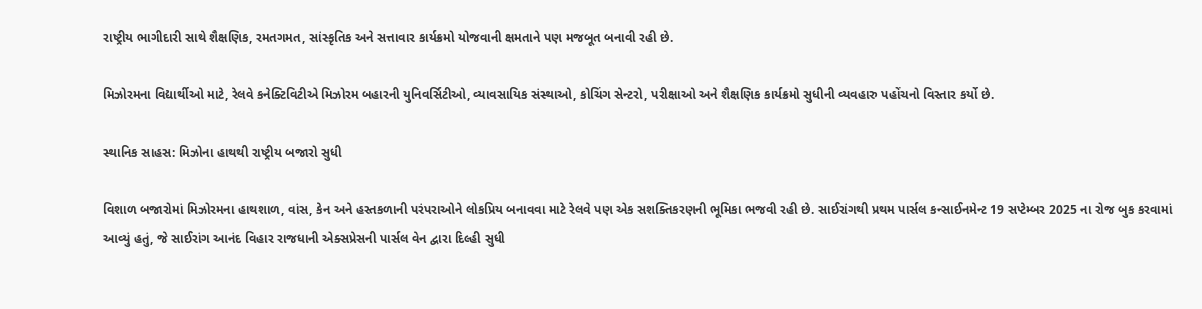રાષ્ટ્રીય ભાગીદારી સાથે શૈક્ષણિક, રમતગમત, સાંસ્કૃતિક અને સત્તાવાર કાર્યક્રમો યોજવાની ક્ષમતાને પણ મજબૂત બનાવી રહી છે.

મિઝોરમના વિદ્યાર્થીઓ માટે, રેલવે કનેક્ટિવિટીએ મિઝોરમ બહારની યુનિવર્સિટીઓ, વ્યાવસાયિક સંસ્થાઓ, કોચિંગ સેન્ટરો, પરીક્ષાઓ અને શૈક્ષણિક કાર્યક્રમો સુધીની વ્યવહારુ પહોંચનો વિસ્તાર કર્યો છે.

સ્થાનિક સાહસ: મિઝોના હાથથી રાષ્ટ્રીય બજારો સુધી

વિશાળ બજારોમાં મિઝોરમના હાથશાળ, વાંસ, કેન અને હસ્તકળાની પરંપરાઓને લોકપ્રિય બનાવવા માટે રેલવે પણ એક સશક્તિકરણની ભૂમિકા ભજવી રહી છે. સાઈરાંગથી પ્રથમ પાર્સલ કન્સાઈનમેન્ટ 19 સપ્ટેમ્બર 2025 ના રોજ બુક કરવામાં આવ્યું હતું, જે સાઈરાંગ આનંદ વિહાર રાજધાની એક્સપ્રેસની પાર્સલ વેન દ્વારા દિલ્હી સુધી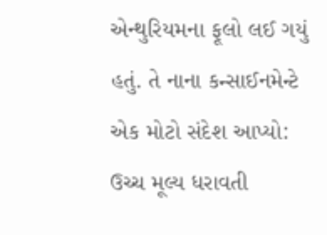એન્થુરિયમના ફૂલો લઈ ગયું હતું. તે નાના કન્સાઈનમેન્ટે એક મોટો સંદેશ આપ્યો: ઉચ્ચ મૂલ્ય ધરાવતી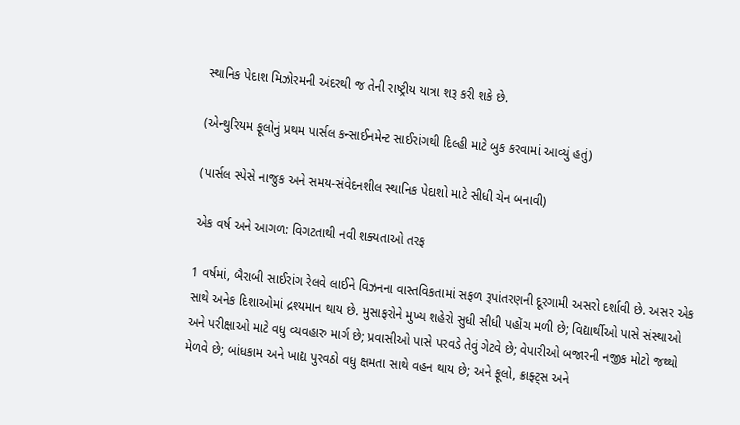સ્થાનિક પેદાશ મિઝોરમની અંદરથી જ તેની રાષ્ટ્રીય યાત્રા શરૂ કરી શકે છે.

(એન્થુરિયમ ફૂલોનું પ્રથમ પાર્સલ કન્સાઈનમેન્ટ સાઈરાંગથી દિલ્હી માટે બુક કરવામાં આવ્યું હતું)

(પાર્સલ સ્પેસે નાજુક અને સમય-સંવેદનશીલ સ્થાનિક પેદાશો માટે સીધી ચેન બનાવી)

એક વર્ષ અને આગળ: વિગટતાથી નવી શક્યતાઓ તરફ

1 વર્ષમાં, બૈરાબી સાઈરાંગ રેલવે લાઈને વિઝનના વાસ્તવિકતામાં સફળ રૂપાંતરણની દૂરગામી અસરો દર્શાવી છે. અસર એક સાથે અનેક દિશાઓમાં દ્રશ્યમાન થાય છે. મુસાફરોને મુખ્ય શહેરો સુધી સીધી પહોંચ મળી છે; વિદ્યાર્થીઓ પાસે સંસ્થાઓ અને પરીક્ષાઓ માટે વધુ વ્યવહારુ માર્ગ છે; પ્રવાસીઓ પાસે પરવડે તેવું ગેટવે છે; વેપારીઓ બજારની નજીક મોટો જથ્થો મેળવે છે; બાંધકામ અને ખાદ્ય પુરવઠો વધુ ક્ષમતા સાથે વહન થાય છે; અને ફૂલો, ક્રાફ્ટ્સ અને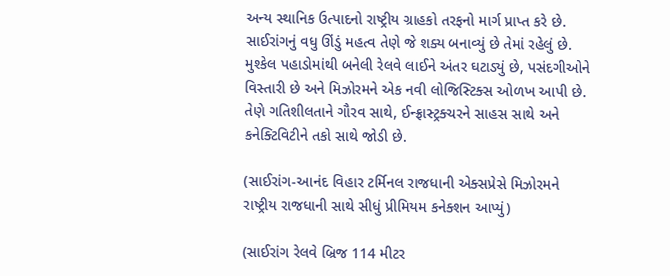અન્ય સ્થાનિક ઉત્પાદનો રાષ્ટ્રીય ગ્રાહકો તરફનો માર્ગ પ્રાપ્ત કરે છે. સાઈરાંગનું વધુ ઊંડું મહત્વ તેણે જે શક્ય બનાવ્યું છે તેમાં રહેલું છે. મુશ્કેલ પહાડોમાંથી બનેલી રેલવે લાઈને અંતર ઘટાડ્યું છે, પસંદગીઓને વિસ્તારી છે અને મિઝોરમને એક નવી લોજિસ્ટિક્સ ઓળખ આપી છે. તેણે ગતિશીલતાને ગૌરવ સાથે, ઈન્ફ્રાસ્ટ્રક્ચરને સાહસ સાથે અને કનેક્ટિવિટીને તકો સાથે જોડી છે.

(સાઈરાંગ-આનંદ વિહાર ટર્મિનલ રાજધાની એક્સપ્રેસે મિઝોરમને રાષ્ટ્રીય રાજધાની સાથે સીધું પ્રીમિયમ કનેક્શન આપ્યું)

(સાઈરાંગ રેલવે બ્રિજ 114 મીટર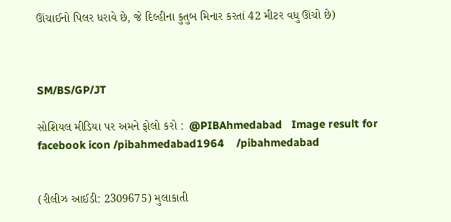ઊંચાઈનો પિલર ધરાવે છે, જે દિલ્હીના કુતુબ મિનાર કરતાં 42 મીટર વધુ ઊંચો છે)



SM/BS/GP/JT

સોશિયલ મીડિયા પર અમને ફોલો કરો :  @PIBAhmedabad   Image result for facebook icon /pibahmedabad1964    /pibahmedabad


(રીલીઝ આઈડી: 2309675) મુલાકાતી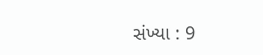સંખ્યા : 9